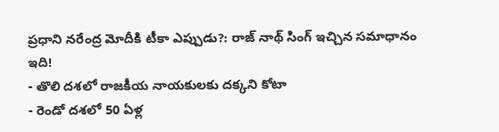ప్రధాని నరేంద్ర మోదీకి టీకా ఎప్పుడు?: రాజ్ నాథ్ సింగ్ ఇచ్చిన సమాధానం ఇది!
- తొలి దశలో రాజకీయ నాయకులకు దక్కని కోటా
- రెండో దశలో 50 ఏళ్ల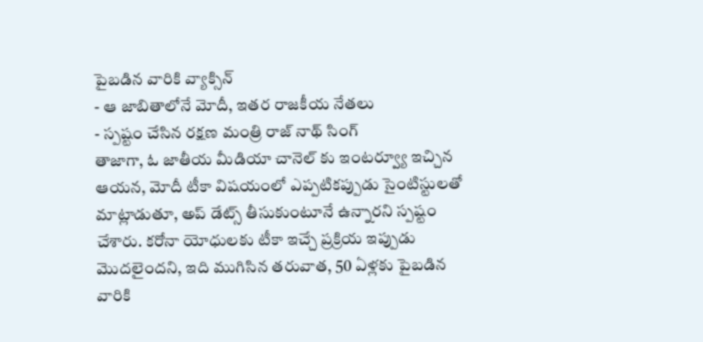పైబడిన వారికి వ్యాక్సిన్
- ఆ జాబితాలోనే మోదీ, ఇతర రాజకీయ నేతలు
- స్పష్టం చేసిన రక్షణ మంత్రి రాజ్ నాథ్ సింగ్
తాజాగా, ఓ జాతీయ మీడియా చానెల్ కు ఇంటర్వ్యూ ఇచ్చిన ఆయన, మోదీ టీకా విషయంలో ఎప్పటికప్పుడు సైంటిస్టులతో మాట్లాడుతూ, అప్ డేట్స్ తీసుకుంటూనే ఉన్నారని స్పష్టం చేశారు. కరోనా యోధులకు టీకా ఇచ్చే ప్రక్రియ ఇప్పుడు మొదలైందని, ఇది ముగిసిన తరువాత, 50 ఏళ్లకు పైబడిన వారికి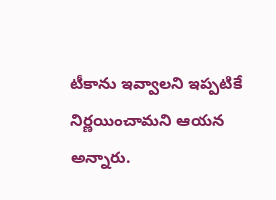టీకాను ఇవ్వాలని ఇప్పటికే నిర్ణయించామని ఆయన అన్నారు.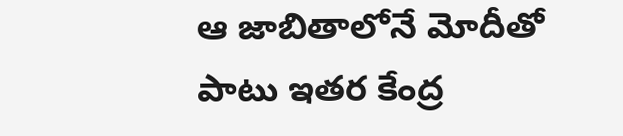ఆ జాబితాలోనే మోదీతో పాటు ఇతర కేంద్ర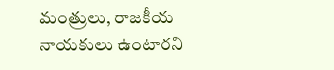మంత్రులు, రాజకీయ నాయకులు ఉంటారని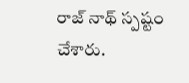రాజ్ నాథ్ స్పష్టం చేశారు.